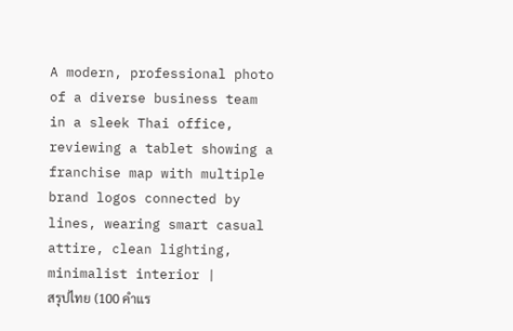A modern, professional photo of a diverse business team in a sleek Thai office, reviewing a tablet showing a franchise map with multiple brand logos connected by lines, wearing smart casual attire, clean lighting, minimalist interior |
สรุปไทย (100 คำแร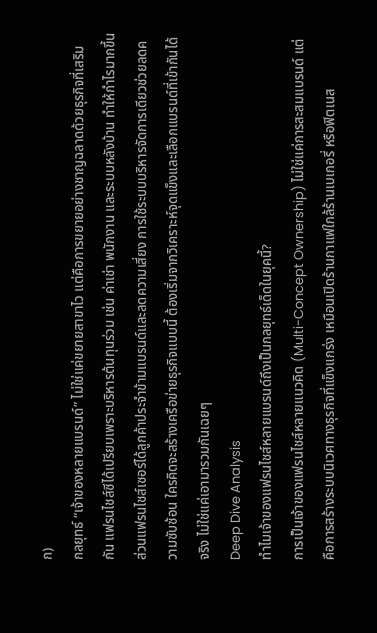ก)
กลยุทธ์ “เจ้าของหลายแบรนด์” ไม่ใช่แค่ขยายสาขาไว แต่คือการขยายอย่างชาญฉลาดด้วยธุรกิจที่เสริมกัน แฟรนไชส์ซีได้เปรียบเพราะบริหารต้นทุนร่วม เช่น ค่าเช่า พนักงาน และระบบหลังบ้าน ทำให้กำไรมากขึ้น ส่วนแฟรนไชส์เซอร์ได้ลูกค้าประจำข้ามแบรนด์และลดความเสี่ยง การใช้ระบบบริหารจัดการเดียวช่วยลดความซับซ้อน ใครคิดจะสร้างเครือข่ายธุรกิจแบบนี้ ต้องเริ่มจากวิเคราะห์จุดแข็งและเลือกแบรนด์ที่เข้ากันได้จริง ไม่ใช่แค่เอามารวมกันเฉยๆ
Deep Dive Analysis
ทำไมเจ้าของแฟรนไชส์หลายแบรนด์ถึงเป็นกลยุทธ์เด็ดในยุคนี้?
การเป็นเจ้าของแฟรนไชส์หลายแนวคิด (Multi-Concept Ownership) ไม่ใช่แค่การสะสมแบรนด์ แต่คือการสร้างระบบนิเวศทางธุรกิจที่แข็งแกร่ง เหมือนเปิดร้านกาแฟใกล้ร้านเบเกอรี่ หรือฟิตเนส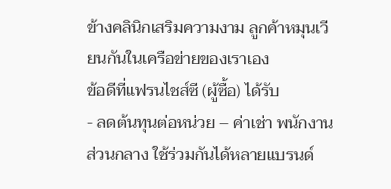ข้างคลินิกเสริมความงาม ลูกค้าหมุนเวียนกันในเครือข่ายของเราเอง
ข้อดีที่แฟรนไชส์ซี (ผู้ซื้อ) ได้รับ
- ลดต้นทุนต่อหน่วย – ค่าเช่า พนักงาน ส่วนกลาง ใช้ร่วมกันได้หลายแบรนด์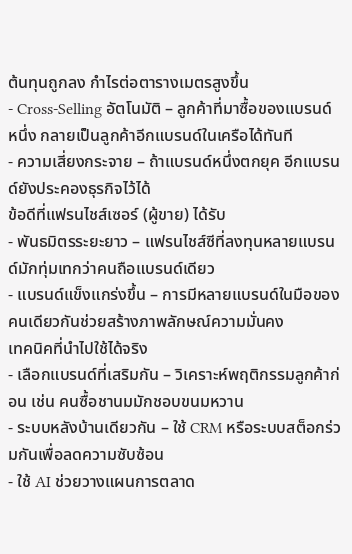ต้นทุนถูกลง กำไรต่อตารางเมตรสูงขึ้น
- Cross-Selling อัตโนมัติ – ลูกค้าที่มาซื้อของแบรนด์หนึ่ง กลายเป็นลูกค้าอีกแบรนด์ในเครือได้ทันที
- ความเสี่ยงกระจาย – ถ้าแบรนด์หนึ่งตกยุค อีกแบรนด์ยังประคองธุรกิจไว้ได้
ข้อดีที่แฟรนไชส์เซอร์ (ผู้ขาย) ได้รับ
- พันธมิตรระยะยาว – แฟรนไชส์ซีที่ลงทุนหลายแบรนด์มักทุ่มเทกว่าคนถือแบรนด์เดียว
- แบรนด์แข็งแกร่งขึ้น – การมีหลายแบรนด์ในมือของคนเดียวกันช่วยสร้างภาพลักษณ์ความมั่นคง
เทคนิคที่นำไปใช้ได้จริง
- เลือกแบรนด์ที่เสริมกัน – วิเคราะห์พฤติกรรมลูกค้าก่อน เช่น คนซื้อชานมมักชอบขนมหวาน
- ระบบหลังบ้านเดียวกัน – ใช้ CRM หรือระบบสต็อกร่วมกันเพื่อลดความซับซ้อน
- ใช้ AI ช่วยวางแผนการตลาด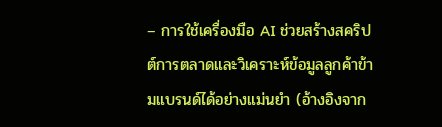– การใช้เครื่องมือ AI ช่วยสร้างสคริปต์การตลาดและวิเคราะห์ข้อมูลลูกค้าข้ามแบรนด์ได้อย่างแม่นยำ (อ้างอิงจาก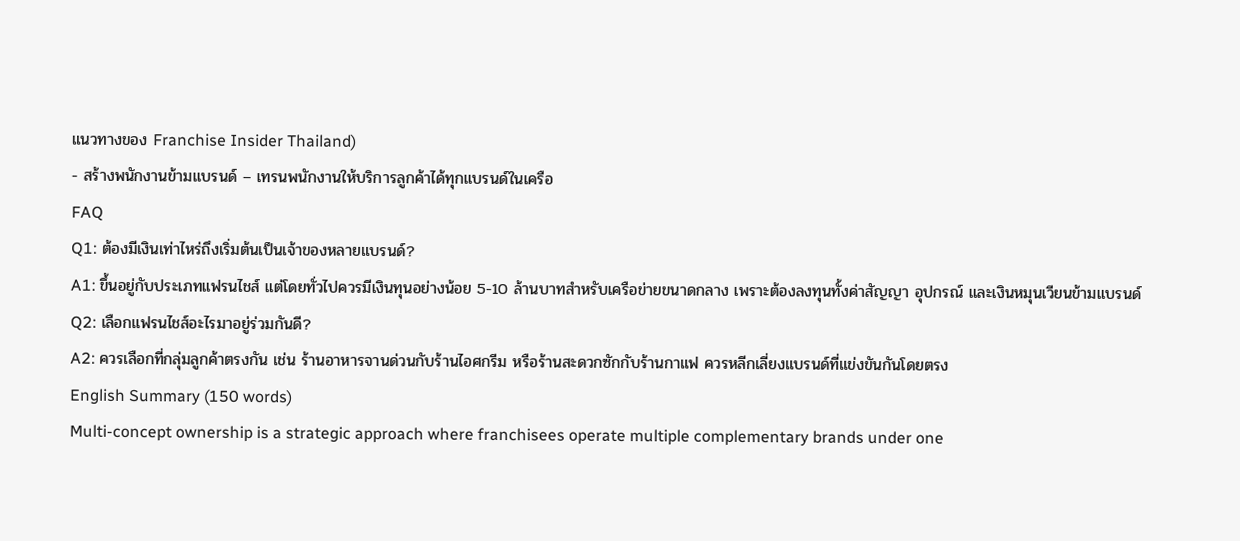แนวทางของ Franchise Insider Thailand)
- สร้างพนักงานข้ามแบรนด์ – เทรนพนักงานให้บริการลูกค้าได้ทุกแบรนด์ในเครือ
FAQ
Q1: ต้องมีเงินเท่าไหร่ถึงเริ่มต้นเป็นเจ้าของหลายแบรนด์?
A1: ขึ้นอยู่กับประเภทแฟรนไชส์ แต่โดยทั่วไปควรมีเงินทุนอย่างน้อย 5-10 ล้านบาทสำหรับเครือข่ายขนาดกลาง เพราะต้องลงทุนทั้งค่าสัญญา อุปกรณ์ และเงินหมุนเวียนข้ามแบรนด์
Q2: เลือกแฟรนไชส์อะไรมาอยู่ร่วมกันดี?
A2: ควรเลือกที่กลุ่มลูกค้าตรงกัน เช่น ร้านอาหารจานด่วนกับร้านไอศกรีม หรือร้านสะดวกซักกับร้านกาแฟ ควรหลีกเลี่ยงแบรนด์ที่แข่งขันกันโดยตรง
English Summary (150 words)
Multi-concept ownership is a strategic approach where franchisees operate multiple complementary brands under one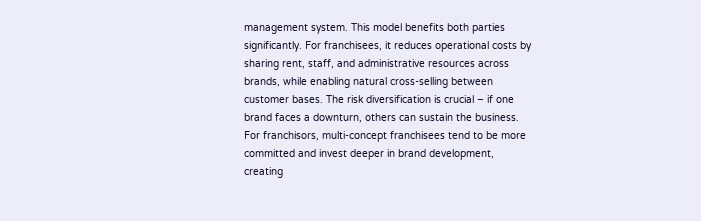management system. This model benefits both parties significantly. For franchisees, it reduces operational costs by sharing rent, staff, and administrative resources across brands, while enabling natural cross-selling between customer bases. The risk diversification is crucial – if one brand faces a downturn, others can sustain the business. For franchisors, multi-concept franchisees tend to be more committed and invest deeper in brand development, creating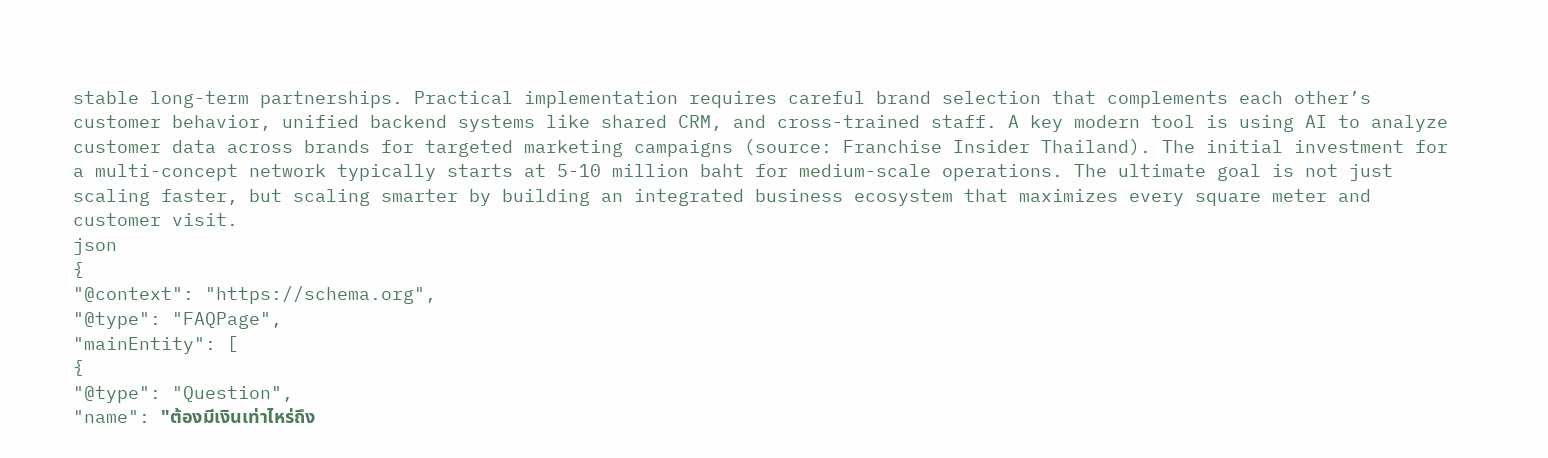stable long-term partnerships. Practical implementation requires careful brand selection that complements each other’s customer behavior, unified backend systems like shared CRM, and cross-trained staff. A key modern tool is using AI to analyze customer data across brands for targeted marketing campaigns (source: Franchise Insider Thailand). The initial investment for a multi-concept network typically starts at 5-10 million baht for medium-scale operations. The ultimate goal is not just scaling faster, but scaling smarter by building an integrated business ecosystem that maximizes every square meter and customer visit.
json
{
"@context": "https://schema.org",
"@type": "FAQPage",
"mainEntity": [
{
"@type": "Question",
"name": "ต้องมีเงินเท่าไหร่ถึง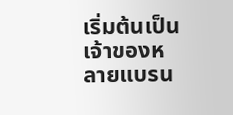เริ่มต้นเป็นเจ้าของหลายแบรน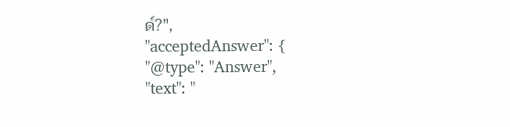ด์?",
"acceptedAnswer": {
"@type": "Answer",
"text": "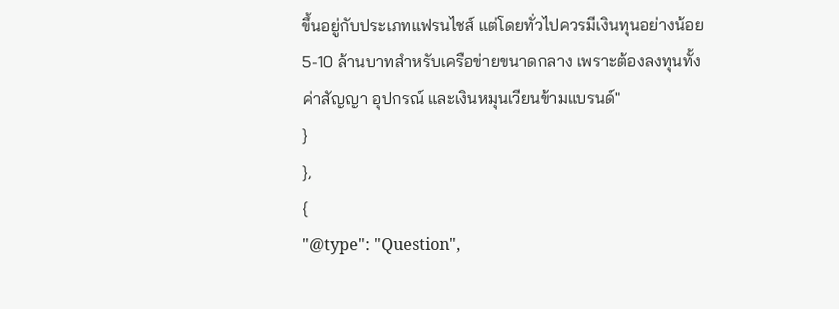ขึ้นอยู่กับประเภทแฟรนไชส์ แต่โดยทั่วไปควรมีเงินทุนอย่างน้อย 5-10 ล้านบาทสำหรับเครือข่ายขนาดกลาง เพราะต้องลงทุนทั้งค่าสัญญา อุปกรณ์ และเงินหมุนเวียนข้ามแบรนด์"
}
},
{
"@type": "Question",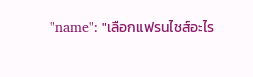"name": "เลือกแฟรนไชส์อะไร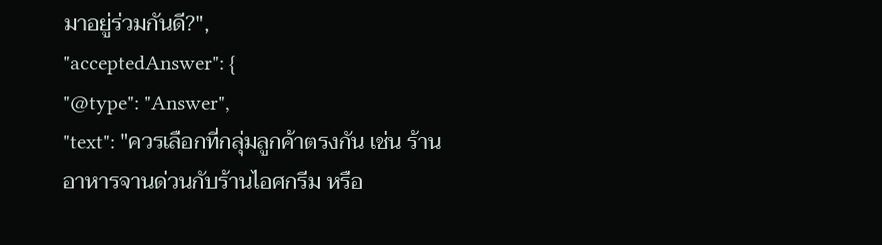มาอยู่ร่วมกันดี?",
"acceptedAnswer": {
"@type": "Answer",
"text": "ควรเลือกที่กลุ่มลูกค้าตรงกัน เช่น ร้านอาหารจานด่วนกับร้านไอศกรีม หรือ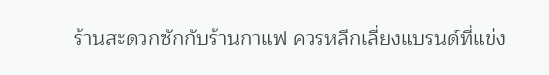ร้านสะดวกซักกับร้านกาแฟ ควรหลีกเลี่ยงแบรนด์ที่แข่ง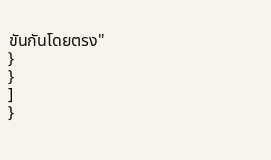ขันกันโดยตรง"
}
}
]
}